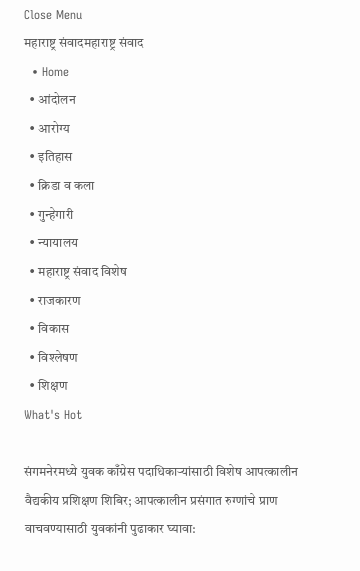Close Menu
महाराष्ट्र संवादमहाराष्ट्र संवाद
  • Home
  • आंदोलन
  • आरोग्य
  • इतिहास
  • क्रिडा व कला
  • गुन्हेगारी
  • न्यायालय
  • महाराष्ट्र संवाद विशेष
  • राजकारण
  • विकास
  • विश्लेषण
  • शिक्षण
What's Hot

संगमनेरमध्ये युवक काँग्रेस पदाधिकाऱ्यांसाठी विशेष आपत्कालीन वैद्यकीय प्रशिक्षण शिबिर; आपत्कालीन प्रसंगात रुग्णांचे प्राण वाचवण्यासाठी युवकांनी पुढाकार घ्यावा: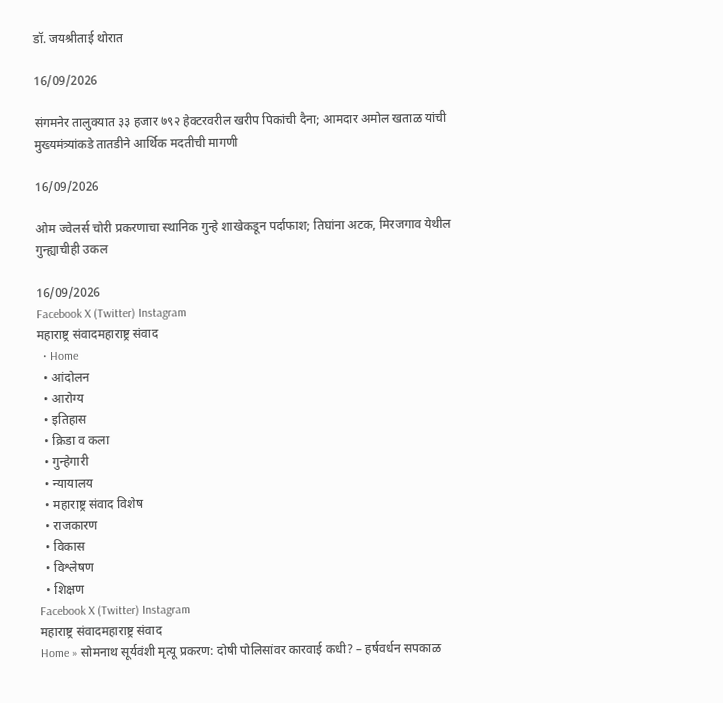डॉ. जयश्रीताई थोरात

16/09/2026

संगमनेर तालुक्यात ३३ हजार ७९२ हेक्टरवरील खरीप पिकांची दैना; आमदार अमोल खताळ यांची मुख्यमंत्र्यांकडे तातडीने आर्थिक मदतीची मागणी

16/09/2026

ओम ज्वेलर्स चोरी प्रकरणाचा स्थानिक गुन्हे शाखेकडून पर्दाफाश; तिघांना अटक, मिरजगाव येथील गुन्ह्याचीही उकल

16/09/2026
Facebook X (Twitter) Instagram
महाराष्ट्र संवादमहाराष्ट्र संवाद
  • Home
  • आंदोलन
  • आरोग्य
  • इतिहास
  • क्रिडा व कला
  • गुन्हेगारी
  • न्यायालय
  • महाराष्ट्र संवाद विशेष
  • राजकारण
  • विकास
  • विश्लेषण
  • शिक्षण
Facebook X (Twitter) Instagram
महाराष्ट्र संवादमहाराष्ट्र संवाद
Home » सोमनाथ सूर्यवंशी मृत्यू प्रकरण: दोषी पोलिसांवर कारवाई कधी? – हर्षवर्धन सपकाळ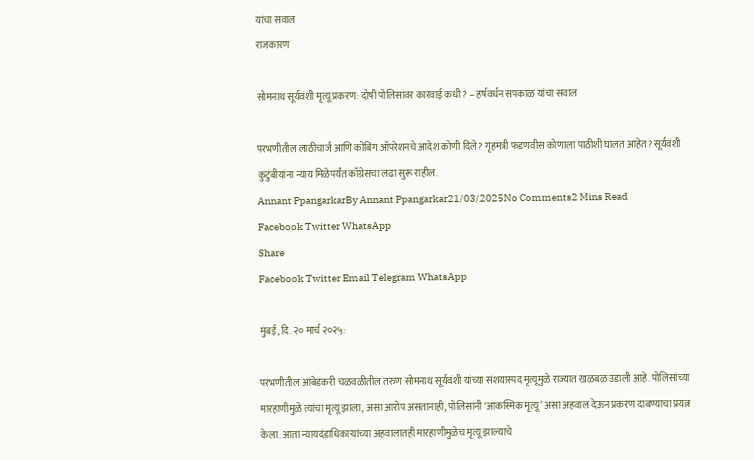यांचा सवाल
राजकारण

सोमनाथ सूर्यवंशी मृत्यू प्रकरण: दोषी पोलिसांवर कारवाई कधी? – हर्षवर्धन सपकाळ यांचा सवाल

परभणीतील लाठीचार्ज आणि कोंबिंग ऑपरेशनचे आदेश कोणी दिले? गृहमंत्री फडणवीस कोणाला पाठीशी घालत आहेत? सूर्यवंशी कुटुंबीयांना न्याय मिळेपर्यंत काँग्रेसचा लढा सुरू राहील.
Annant PpangarkarBy Annant Ppangarkar21/03/2025No Comments2 Mins Read
Facebook Twitter WhatsApp
Share
Facebook Twitter Email Telegram WhatsApp

मुंबई, दि. २० मार्च २०२५:

परभणीतील आंबेडकरी चळवळीतील तरुण सोमनाथ सूर्यवंशी यांच्या संशयास्पद मृत्यूमुळे राज्यात खळबळ उडाली आहे. पोलिसांच्या मारहाणीमुळे त्यांचा मृत्यू झाला, असा आरोप असतानाही, पोलिसांनी ‘आकस्मिक मृत्यू’ असा अहवाल देऊन प्रकरण दाबण्याचा प्रयत्न केला. आता न्यायदंडाधिकाऱ्यांच्या अहवालातही मारहाणीमुळेच मृत्यू झाल्याचे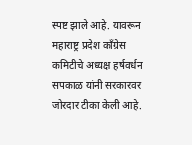स्पष्ट झाले आहे. यावरून महाराष्ट्र प्रदेश काँग्रेस कमिटीचे अध्यक्ष हर्षवर्धन सपकाळ यांनी सरकारवर जोरदार टीका केली आहे.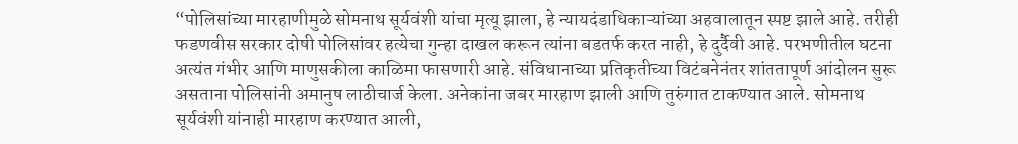“पोलिसांच्या मारहाणीमुळे सोमनाथ सूर्यवंशी यांचा मृत्यू झाला, हे न्यायदंडाधिकाऱ्यांच्या अहवालातून स्पष्ट झाले आहे. तरीही फडणवीस सरकार दोषी पोलिसांवर हत्येचा गुन्हा दाखल करून त्यांना बडतर्फ करत नाही, हे दुर्दैवी आहे. परभणीतील घटना अत्यंत गंभीर आणि माणुसकीला काळिमा फासणारी आहे. संविधानाच्या प्रतिकृतीच्या विटंबनेनंतर शांततापूर्ण आंदोलन सुरू असताना पोलिसांनी अमानुष लाठीचार्ज केला. अनेकांना जबर मारहाण झाली आणि तुरुंगात टाकण्यात आले. सोमनाथ सूर्यवंशी यांनाही मारहाण करण्यात आली,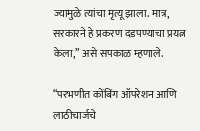ज्यामुळे त्यांचा मृत्यू झाला. मात्र, सरकारने हे प्रकरण दडपण्याचा प्रयत्न केला,” असे सपकाळ म्हणाले.

“परभणीत कोंबिंग ऑपरेशन आणि लाठीचार्जचे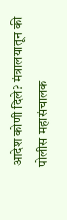आदेश कोणी दिले? मंत्रालयातून की पोलीस महासंचालक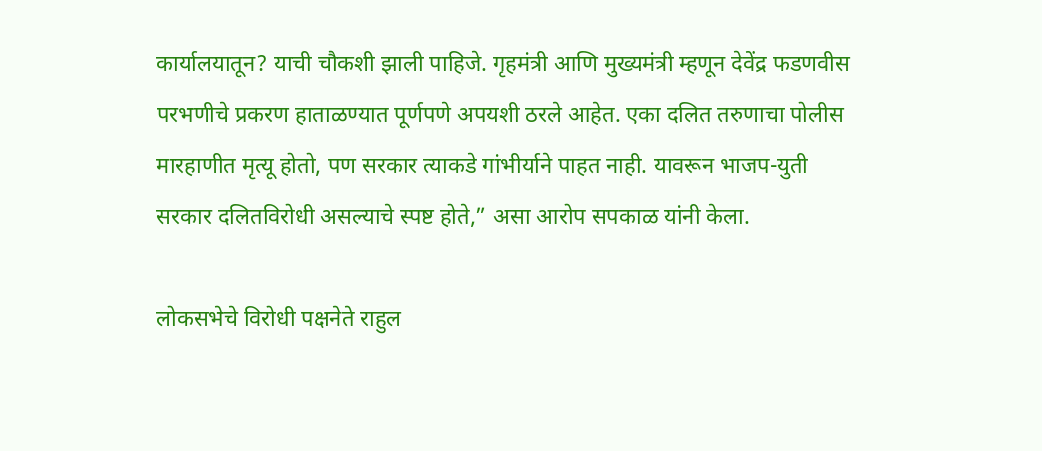कार्यालयातून? याची चौकशी झाली पाहिजे. गृहमंत्री आणि मुख्यमंत्री म्हणून देवेंद्र फडणवीस परभणीचे प्रकरण हाताळण्यात पूर्णपणे अपयशी ठरले आहेत. एका दलित तरुणाचा पोलीस मारहाणीत मृत्यू होतो, पण सरकार त्याकडे गांभीर्याने पाहत नाही. यावरून भाजप-युती सरकार दलितविरोधी असल्याचे स्पष्ट होते,” असा आरोप सपकाळ यांनी केला.

लोकसभेचे विरोधी पक्षनेते राहुल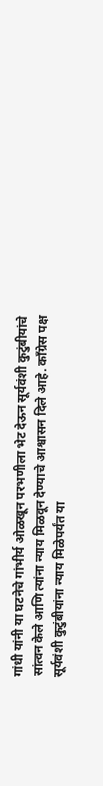गांधी यांनी या घटनेचे गांभीर्य ओळखून परभणीला भेट देऊन सूर्यवंशी कुटुंबीयांचे सांत्वन केले आणि त्यांना न्याय मिळवून देण्याचे आश्वासन दिले आहे. काँग्रेस पक्ष सूर्यवंशी कुटुंबीयांना न्याय मिळेपर्यंत या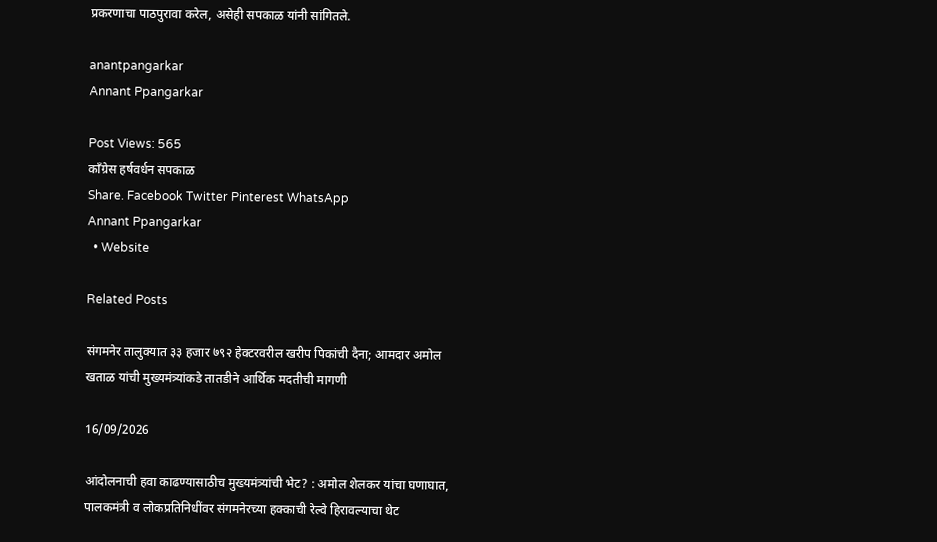प्रकरणाचा पाठपुरावा करेल, असेही सपकाळ यांनी सांगितले.

anantpangarkar
Annant Ppangarkar

Post Views: 565
काँग्रेस हर्षवर्धन सपकाळ
Share. Facebook Twitter Pinterest WhatsApp
Annant Ppangarkar
  • Website

Related Posts

संगमनेर तालुक्यात ३३ हजार ७९२ हेक्टरवरील खरीप पिकांची दैना; आमदार अमोल खताळ यांची मुख्यमंत्र्यांकडे तातडीने आर्थिक मदतीची मागणी

16/09/2026

आंदोलनाची हवा काढण्यासाठीच मुख्यमंत्र्यांची भेट? : अमोल शेलकर यांचा घणाघात, पालकमंत्री व लोकप्रतिनिधींवर संगमनेरच्या हक्काची रेल्वे हिरावल्याचा थेट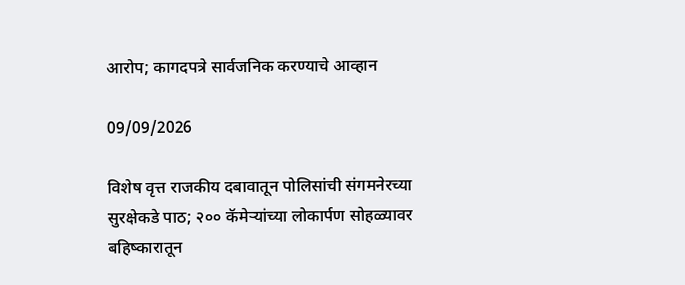आरोप; कागदपत्रे सार्वजनिक करण्याचे आव्हान

09/09/2026

विशेष वृत्त राजकीय दबावातून पोलिसांची संगमनेरच्या सुरक्षेकडे पाठ; २०० कॅमेऱ्यांच्या लोकार्पण सोहळ्यावर बहिष्कारातून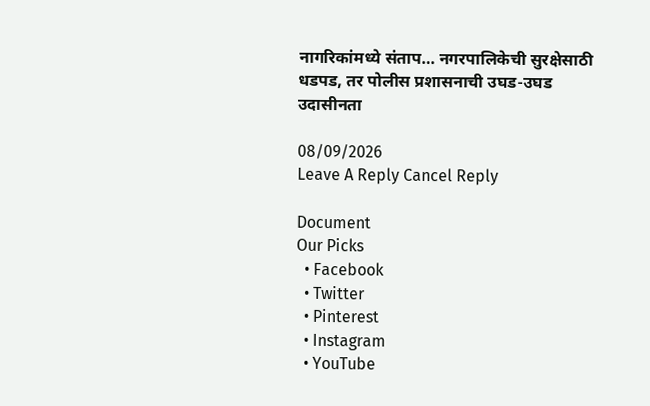नागरिकांमध्ये संताप… नगरपालिकेची सुरक्षेसाठी धडपड, तर पोलीस प्रशासनाची उघड-उघड उदासीनता

08/09/2026
Leave A Reply Cancel Reply

Document
Our Picks
  • Facebook
  • Twitter
  • Pinterest
  • Instagram
  • YouTube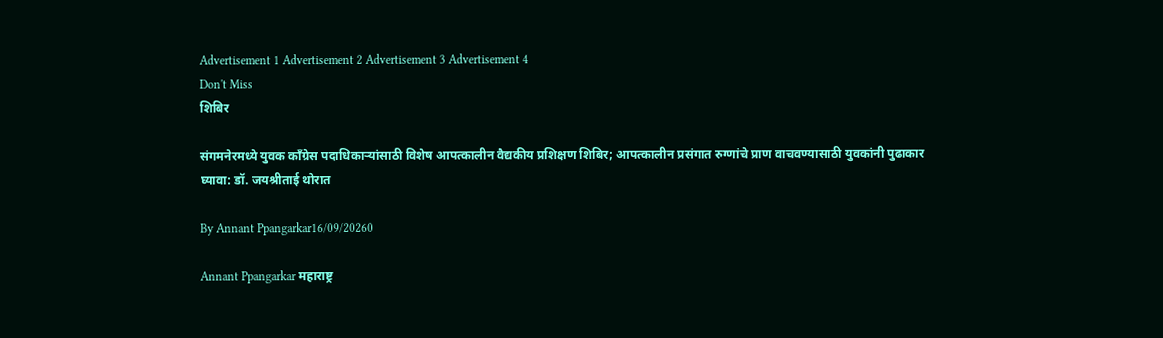Advertisement 1 Advertisement 2 Advertisement 3 Advertisement 4
Don't Miss
शिबिर

संगमनेरमध्ये युवक काँग्रेस पदाधिकाऱ्यांसाठी विशेष आपत्कालीन वैद्यकीय प्रशिक्षण शिबिर; आपत्कालीन प्रसंगात रुग्णांचे प्राण वाचवण्यासाठी युवकांनी पुढाकार घ्यावा: डॉ. जयश्रीताई थोरात

By Annant Ppangarkar16/09/20260

Annant Ppangarkar महाराष्ट्र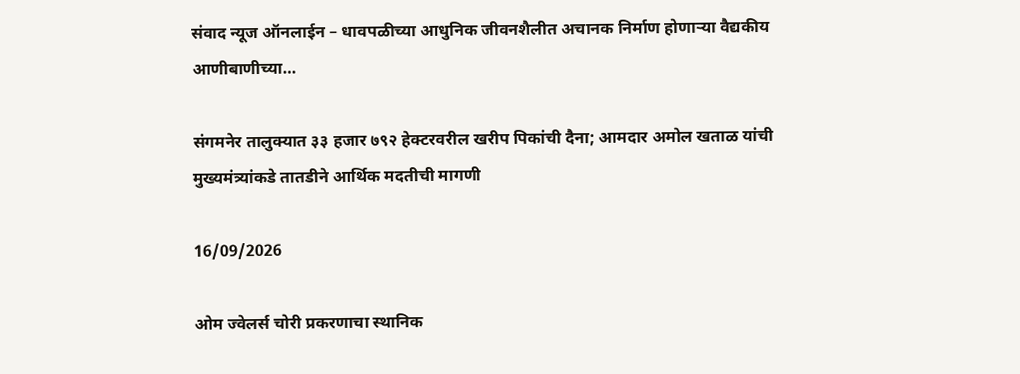संवाद न्यूज ऑनलाईन – धावपळीच्या आधुनिक जीवनशैलीत अचानक निर्माण होणाऱ्या वैद्यकीय आणीबाणीच्या…

संगमनेर तालुक्यात ३३ हजार ७९२ हेक्टरवरील खरीप पिकांची दैना; आमदार अमोल खताळ यांची मुख्यमंत्र्यांकडे तातडीने आर्थिक मदतीची मागणी

16/09/2026

ओम ज्वेलर्स चोरी प्रकरणाचा स्थानिक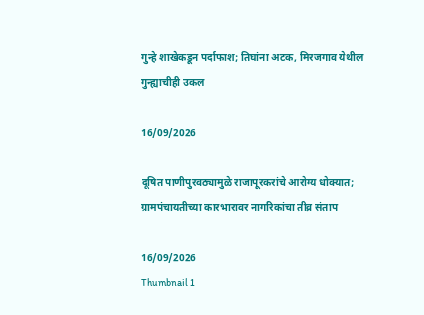गुन्हे शाखेकडून पर्दाफाश; तिघांना अटक, मिरजगाव येथील गुन्ह्याचीही उकल

16/09/2026

दूषित पाणीपुरवठ्यामुळे राजापूरकरांचे आरोग्य धोक्यात; ग्रामपंचायतीच्या कारभारावर नागरिकांचा तीव्र संताप

16/09/2026
Thumbnail 1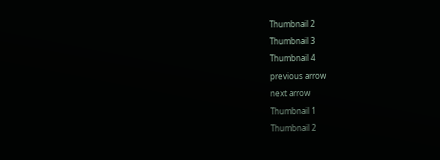Thumbnail 2
Thumbnail 3
Thumbnail 4
previous arrow
next arrow
Thumbnail 1
Thumbnail 2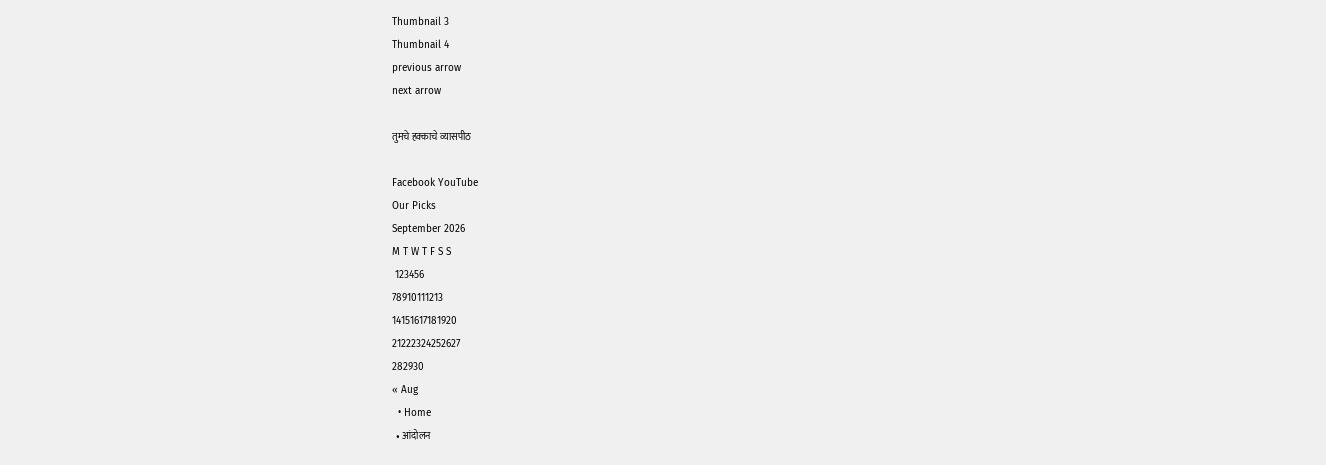Thumbnail 3
Thumbnail 4
previous arrow
next arrow

तुमचे हक्काचे व्यासपीठ

Facebook YouTube
Our Picks
September 2026
M T W T F S S
 123456
78910111213
14151617181920
21222324252627
282930
« Aug
  • Home
  • आंदोलन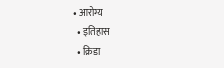• आरोग्य
  • इतिहास
  • क्रिडा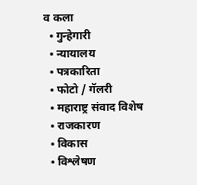व कला
  • गुन्हेगारी
  • न्यायालय
  • पत्रकारिता
  • फोटो / गॅलरी
  • महाराष्ट्र संवाद विशेष
  • राजकारण
  • विकास
  • विश्लेषण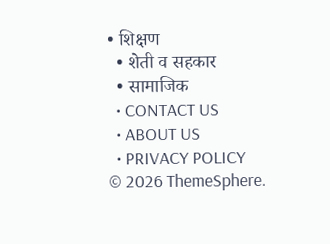• शिक्षण
  • शेती व सहकार
  • सामाजिक
  • CONTACT US
  • ABOUT US
  • PRIVACY POLICY
© 2026 ThemeSphere.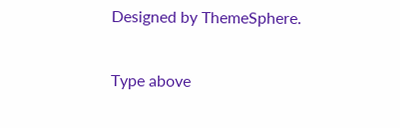Designed by ThemeSphere.

Type above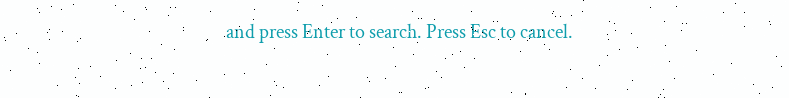and press Enter to search. Press Esc to cancel.